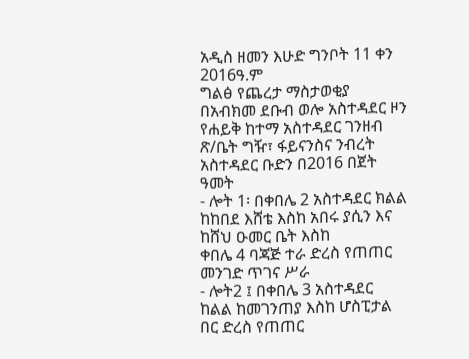አዲስ ዘመን እሁድ ግንቦት 11 ቀን 2016ዓ.ም
ግልፅ የጨረታ ማስታወቂያ
በአብክመ ደቡብ ወሎ አስተዳደር ዞን የሐይቅ ከተማ አስተዳደር ገንዘብ ጽ/ቤት ግዥ፣ ፋይናንስና ንብረት
አስተዳደር ቡድን በ2016 በጀት ዓመት
- ሎት 1፡ በቀበሌ 2 አስተዳደር ክልል ከከበደ እሸቴ እስከ አበሩ ያሲን እና ከሸህ ዑመር ቤት እስከ
ቀበሌ 4 ባጃጅ ተራ ድረስ የጠጠር መንገድ ጥገና ሥራ
- ሎት2 ፤ በቀበሌ 3 አስተዳደር ከልል ከመገንጠያ እስከ ሆስፒታል በር ድረስ የጠጠር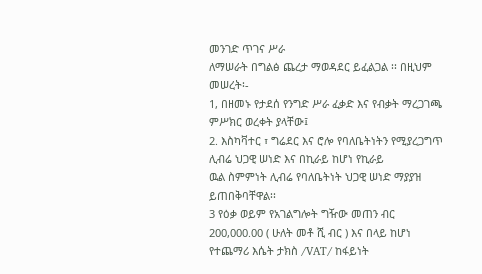መንገድ ጥገና ሥራ
ለማሠራት በግልፅ ጨረታ ማወዳደር ይፈልጋል ፡፡ በዚህም መሠረት፡-
1, በዘመኑ የታደሰ የንግድ ሥራ ፈቃድ እና የብቃት ማረጋገጫ ምሥክር ወረቀት ያላቸው፤
2. እስካቫተር ፣ ግሬደር እና ሮሎ የባለቤትነትን የሚያረጋግጥ ሊብሬ ህጋዊ ሠነድ እና በኪራይ ከሆነ የኪራይ
ዉል ስምምነት ሊብሬ የባለቤትነት ህጋዊ ሠነድ ማያያዝ ይጠበቅባቸዋል፡፡
3 የዕቃ ወይም የአገልግሎት ግዥው መጠን ብር 200,000.00 ( ሁለት መቶ ሺ ብር ) እና በላይ ከሆነ
የተጨማሪ እሴት ታክስ /VAT/ ከፋይነት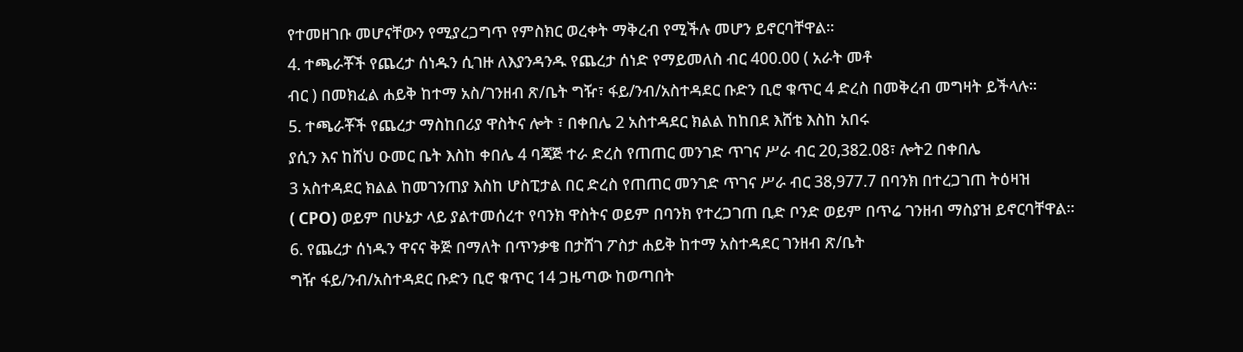የተመዘገቡ መሆናቸውን የሚያረጋግጥ የምስክር ወረቀት ማቅረብ የሚችሉ መሆን ይኖርባቸዋል፡፡
4. ተጫራቾች የጨረታ ሰነዱን ሲገዙ ለእያንዳንዱ የጨረታ ሰነድ የማይመለስ ብር 400.00 ( አራት መቶ
ብር ) በመክፈል ሐይቅ ከተማ አስ/ገንዘብ ጽ/ቤት ግዥ፣ ፋይ/ንብ/አስተዳደር ቡድን ቢሮ ቁጥር 4 ድረስ በመቅረብ መግዛት ይችላሉ፡፡
5. ተጫራቾች የጨረታ ማስከበሪያ ዋስትና ሎት ፣ በቀበሌ 2 አስተዳደር ክልል ከከበደ እሸቴ እስከ አበሩ
ያሲን እና ከሸህ ዑመር ቤት እስከ ቀበሌ 4 ባጃጅ ተራ ድረስ የጠጠር መንገድ ጥገና ሥራ ብር 20,382.08፣ ሎት2 በቀበሌ
3 አስተዳደር ክልል ከመገንጠያ እስከ ሆስፒታል በር ድረስ የጠጠር መንገድ ጥገና ሥራ ብር 38,977.7 በባንክ በተረጋገጠ ትዕዛዝ
( CPO) ወይም በሁኔታ ላይ ያልተመሰረተ የባንክ ዋስትና ወይም በባንክ የተረጋገጠ ቢድ ቦንድ ወይም በጥሬ ገንዘብ ማስያዝ ይኖርባቸዋል፡፡
6. የጨረታ ሰነዱን ዋናና ቅጅ በማለት በጥንቃቄ በታሸገ ፖስታ ሐይቅ ከተማ አስተዳደር ገንዘብ ጽ/ቤት
ግዥ ፋይ/ንብ/አስተዳደር ቡድን ቢሮ ቁጥር 14 ጋዜጣው ከወጣበት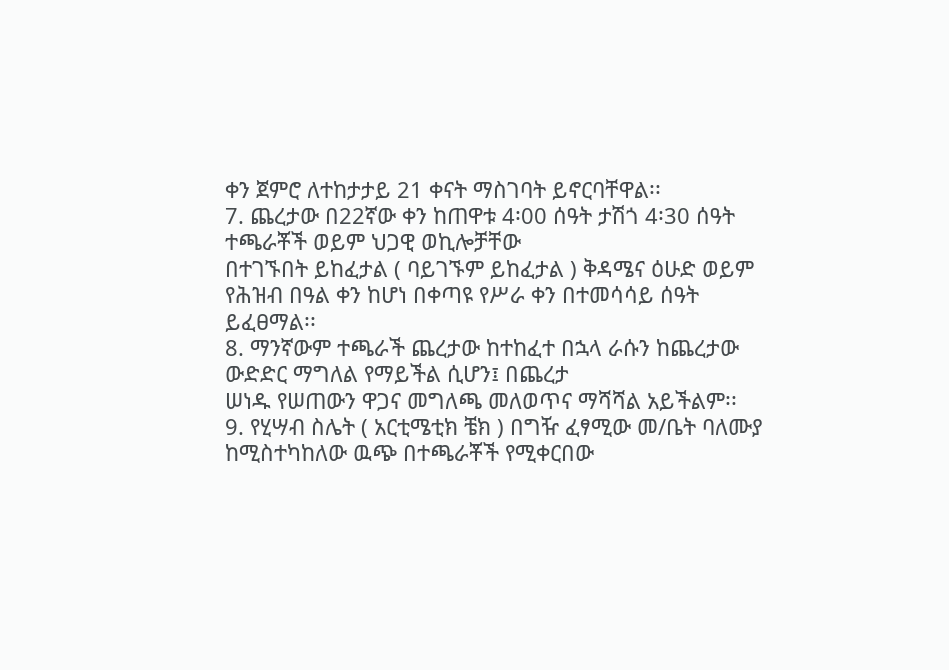ቀን ጀምሮ ለተከታታይ 21 ቀናት ማስገባት ይኖርባቸዋል፡፡
7. ጨረታው በ22ኛው ቀን ከጠዋቱ 4፡00 ሰዓት ታሽጎ 4፡30 ሰዓት ተጫራቾች ወይም ህጋዊ ወኪሎቻቸው
በተገኙበት ይከፈታል ( ባይገኙም ይከፈታል ) ቅዳሜና ዕሁድ ወይም የሕዝብ በዓል ቀን ከሆነ በቀጣዩ የሥራ ቀን በተመሳሳይ ሰዓት
ይፈፀማል፡፡
8. ማንኛውም ተጫራች ጨረታው ከተከፈተ በኋላ ራሱን ከጨረታው ውድድር ማግለል የማይችል ሲሆን፤ በጨረታ
ሠነዱ የሠጠውን ዋጋና መግለጫ መለወጥና ማሻሻል አይችልም፡፡
9. የሂሣብ ስሌት ( አርቲሜቲክ ቼክ ) በግዥ ፈፃሚው መ/ቤት ባለሙያ ከሚስተካከለው ዉጭ በተጫራቾች የሚቀርበው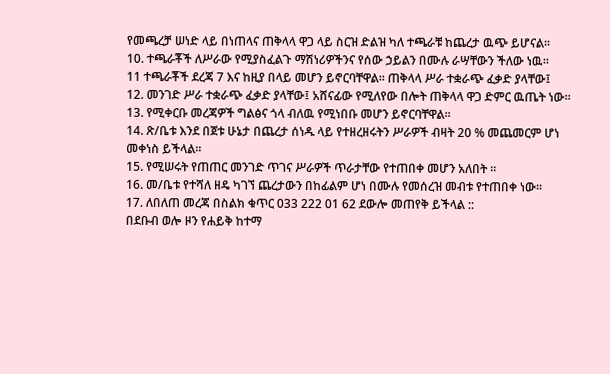የመጫረቻ ሠነድ ላይ በነጠላና ጠቅላላ ዋጋ ላይ ስርዝ ድልዝ ካለ ተጫራቹ ከጨረታ ዉጭ ይሆናል፡፡
10. ተጫራቾች ለሥራው የሚያስፈልጉ ማሽነሪዎችንና የሰው ኃይልን በሙሉ ራሣቸውን ችለው ነዉ፡፡
11 ተጫራቾች ደረጃ 7 እና ከዚያ በላይ መሆን ይኖርባቸዋል፡፡ ጠቅላላ ሥራ ተቋራጭ ፈቃድ ያላቸው፤
12. መንገድ ሥራ ተቋራጭ ፈቃድ ያላቸው፤ አሸናፊው የሚለየው በሎት ጠቅላላ ዋጋ ድምር ዉጤት ነው፡፡
13. የሚቀርቡ መረጃዎች ግልፅና ጎላ ብለዉ የሚነበቡ መሆን ይኖርባቸዋል፡፡
14. ጽ/ቤቱ እንደ በጀቱ ሁኔታ በጨረታ ሰነዱ ላይ የተዘረዘሩትን ሥራዎች ብዛት 20 % መጨመርም ሆነ
መቀነስ ይችላል፡፡
15. የሚሠሩት የጠጠር መንገድ ጥገና ሥራዎች ጥራታቸው የተጠበቀ መሆን አለበት ፡፡
16. መ/ቤቱ የተሻለ ዘዴ ካገኘ ጨረታውን በከፊልም ሆነ በሙሉ የመሰረዝ መብቱ የተጠበቀ ነው፡፡
17. ለበለጠ መረጃ በስልክ ቁጥር 033 222 01 62 ደውሎ መጠየቅ ይችላል ::
በደቡብ ወሎ ዞን የሐይቅ ከተማ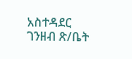አስተዳደር ገንዘብ ጽ/ቤት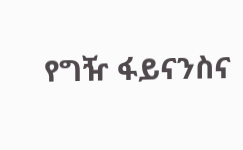የግዥ ፋይናንስና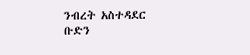ንብረት አስተዳደር
ቡድን